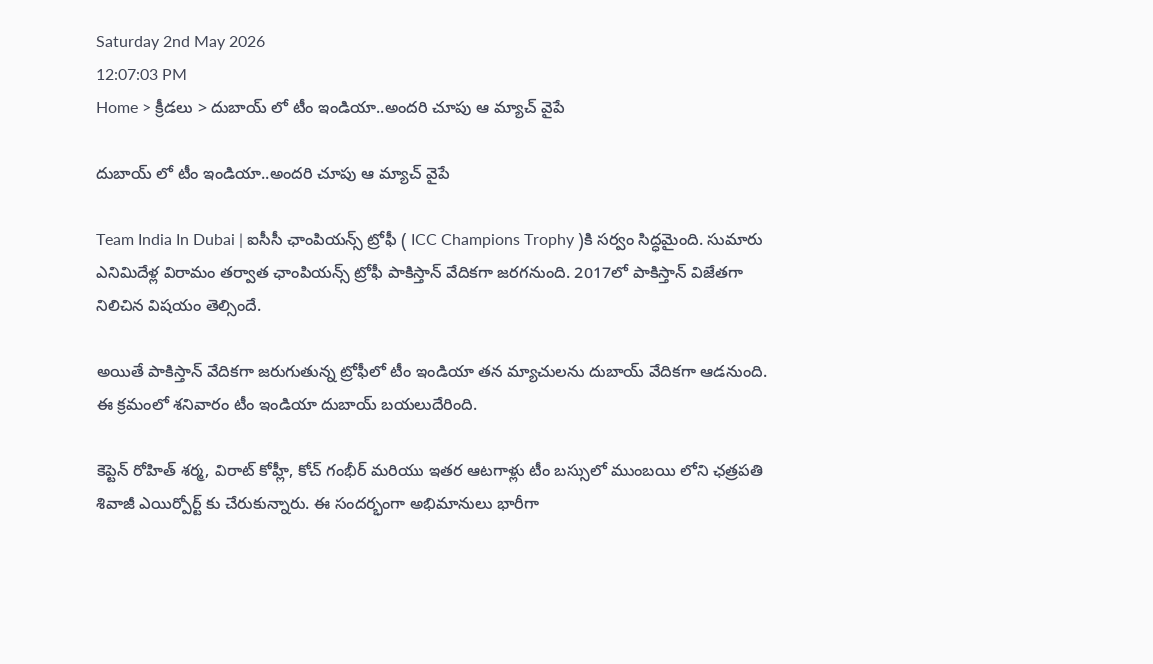Saturday 2nd May 2026
12:07:03 PM
Home > క్రీడలు > దుబాయ్ లో టీం ఇండియా..అందరి చూపు ఆ మ్యాచ్ వైపే

దుబాయ్ లో టీం ఇండియా..అందరి చూపు ఆ మ్యాచ్ వైపే

Team India In Dubai | ఐసీసీ ఛాంపియన్స్ ట్రోఫీ ( ICC Champions Trophy )కి సర్వం సిద్ధమైంది. సుమారు ఎనిమిదేళ్ల విరామం తర్వాత ఛాంపియన్స్ ట్రోఫీ పాకిస్తాన్ వేదికగా జరగనుంది. 2017లో పాకిస్తాన్ విజేతగా నిలిచిన విషయం తెల్సిందే.

అయితే పాకిస్తాన్ వేదికగా జరుగుతున్న ట్రోఫీలో టీం ఇండియా తన మ్యాచులను దుబాయ్ వేదికగా ఆడనుంది. ఈ క్రమంలో శనివారం టీం ఇండియా దుబాయ్ బయలుదేరింది.

కెప్టెన్ రోహిత్ శర్మ, విరాట్ కోహ్లీ, కోచ్ గంభీర్ మరియు ఇతర ఆటగాళ్లు టీం బస్సులో ముంబయి లోని ఛత్రపతి శివాజీ ఎయిర్పోర్ట్ కు చేరుకున్నారు. ఈ సందర్భంగా అభిమానులు భారీగా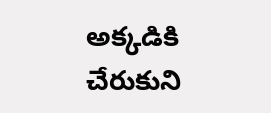అక్కడికి చేరుకుని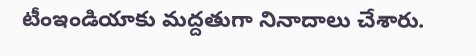టీంఇండియాకు మద్దతుగా నినాదాలు చేశారు.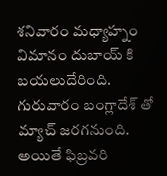శనివారం మధ్యాహ్నం విమానం దుబాయ్ కి బయలుదేరింది. గురువారం బంగ్లాదేశ్ తో మ్యాచ్ జరగనుంది. అయితే ఫిబ్రవరి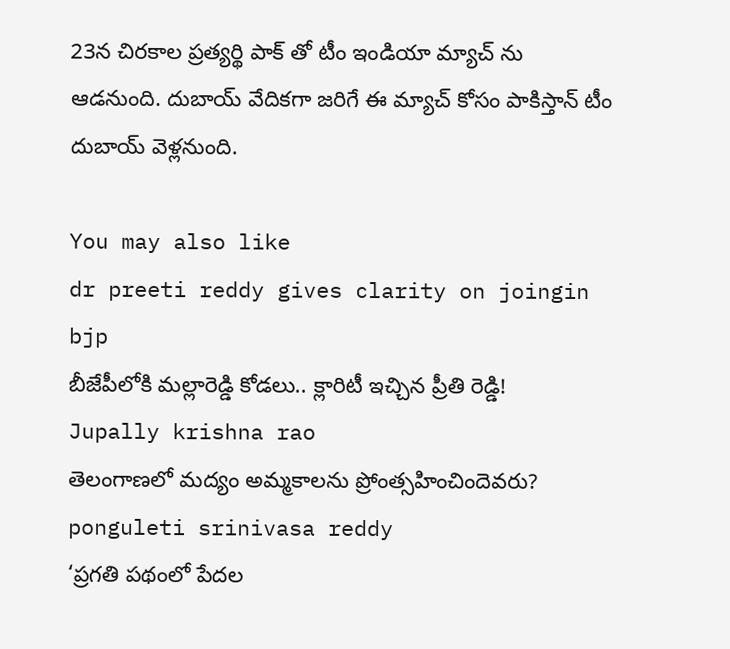23న చిరకాల ప్రత్యర్థి పాక్ తో టీం ఇండియా మ్యాచ్ ను ఆడనుంది. దుబాయ్ వేదికగా జరిగే ఈ మ్యాచ్ కోసం పాకిస్తాన్ టీం దుబాయ్ వెళ్లనుంది.

You may also like
dr preeti reddy gives clarity on joingin bjp
బీజేపీలోకి మల్లారెడ్డి కోడలు.. క్లారిటీ ఇచ్చిన ప్రీతి రెడ్డి!
Jupally krishna rao
తెలంగాణలో మ‌ద్యం అమ్మ‌కాల‌ను ప్రోంత్స‌హించిందెవ‌రు?
ponguleti srinivasa reddy
‘ప్రగతి పథంలో పేదల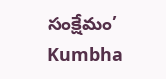సంక్షేమం’
Kumbha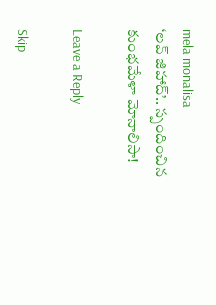mela monalisa
‘లవ్ జిహాద్’.. స్పందించిన కుంభమేళా మోనాలిసా!

Leave a Reply

Skip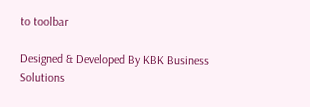to toolbar

Designed & Developed By KBK Business Solutions